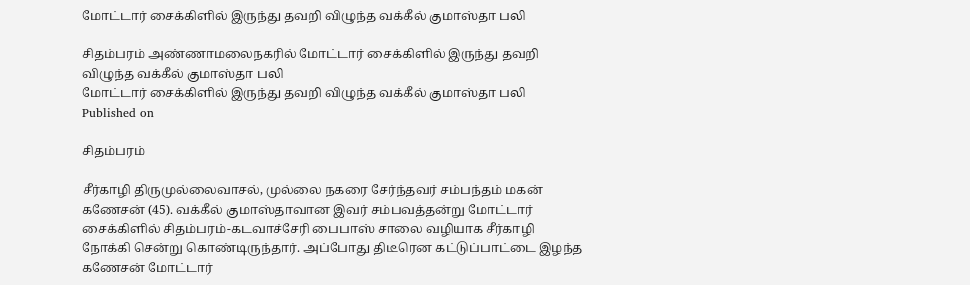மோட்டார் சைக்கிளில் இருந்து தவறி விழுந்த வக்கீல் குமாஸ்தா பலி

சிதம்பரம் அண்ணாமலைநகரில் மோட்டார் சைக்கிளில் இருந்து தவறி விழுந்த வக்கீல் குமாஸ்தா பலி
மோட்டார் சைக்கிளில் இருந்து தவறி விழுந்த வக்கீல் குமாஸ்தா பலி
Published on

சிதம்பரம்

சீர்காழி திருமுல்லைவாசல், முல்லை நகரை சேர்ந்தவர் சம்பந்தம் மகன் கணேசன் (45). வக்கீல் குமாஸ்தாவான இவர் சம்பவத்தன்று மோட்டார் சைக்கிளில் சிதம்பரம்-கடவாச்சேரி பைபாஸ் சாலை வழியாக சீர்காழி நோக்கி சென்று கொண்டிருந்தார். அப்போது திடீரென கட்டுப்பாட்டை இழந்த கணேசன் மோட்டார்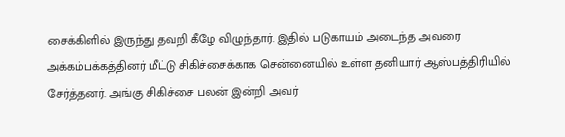சைக்கிளில் இருந்து தவறி கீழே விழுந்தார். இதில் படுகாயம் அடைந்த அவரை அக்கம்பக்கத்தினர் மீட்டு சிகிச்சைக்காக சென்னையில் உள்ள தனியார் ஆஸ்பத்திரியில் சேர்த்தனர். அங்கு சிகிச்சை பலன் இன்றி அவர்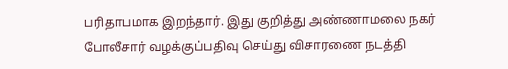பரிதாபமாக இறந்தார். இது குறித்து அண்ணாமலை நகர் போலீசார் வழக்குப்பதிவு செய்து விசாரணை நடத்தி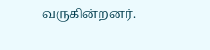வருகின்றனர்.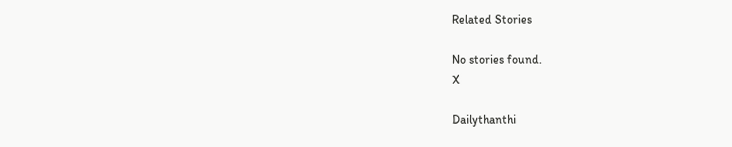Related Stories

No stories found.
X

Dailythanthi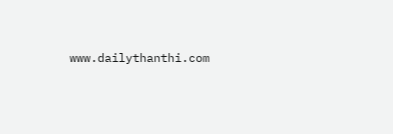www.dailythanthi.com